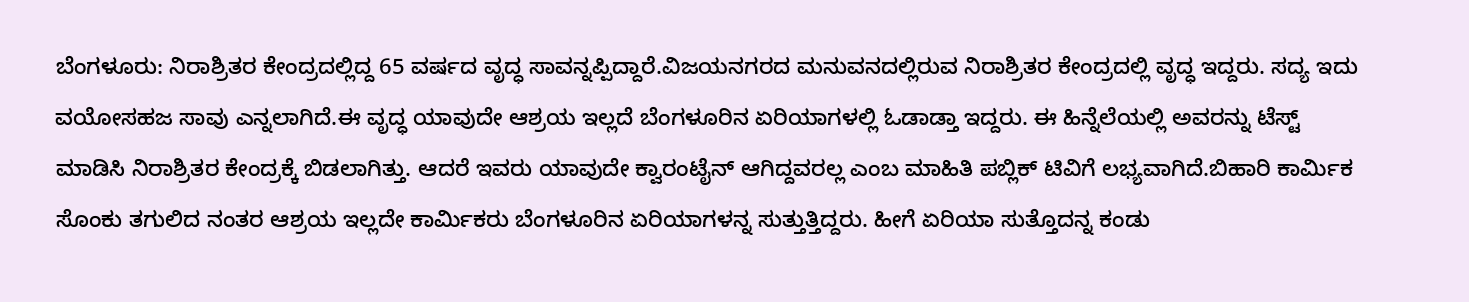ಬೆಂಗಳೂರು: ನಿರಾಶ್ರಿತರ ಕೇಂದ್ರದಲ್ಲಿದ್ದ 65 ವರ್ಷದ ವೃದ್ಧ ಸಾವನ್ನಪ್ಪಿದ್ದಾರೆ.ವಿಜಯನಗರದ ಮನುವನದಲ್ಲಿರುವ ನಿರಾಶ್ರಿತರ ಕೇಂದ್ರದಲ್ಲಿ ವೃದ್ಧ ಇದ್ದರು. ಸದ್ಯ ಇದು ವಯೋಸಹಜ ಸಾವು ಎನ್ನಲಾಗಿದೆ.ಈ ವೃದ್ಧ ಯಾವುದೇ ಆಶ್ರಯ ಇಲ್ಲದೆ ಬೆಂಗಳೂರಿನ ಏರಿಯಾಗಳಲ್ಲಿ ಓಡಾಡ್ತಾ ಇದ್ದರು. ಈ ಹಿನ್ನೆಲೆಯಲ್ಲಿ ಅವರನ್ನು ಟೆಸ್ಟ್ ಮಾಡಿಸಿ ನಿರಾಶ್ರಿತರ ಕೇಂದ್ರಕ್ಕೆ ಬಿಡಲಾಗಿತ್ತು. ಆದರೆ ಇವರು ಯಾವುದೇ ಕ್ವಾರಂಟೈನ್ ಆಗಿದ್ದವರಲ್ಲ ಎಂಬ ಮಾಹಿತಿ ಪಬ್ಲಿಕ್ ಟಿವಿಗೆ ಲಭ್ಯವಾಗಿದೆ.ಬಿಹಾರಿ ಕಾರ್ಮಿಕ ಸೊಂಕು ತಗುಲಿದ ನಂತರ ಆಶ್ರಯ ಇಲ್ಲದೇ ಕಾರ್ಮಿಕರು ಬೆಂಗಳೂರಿನ ಏರಿಯಾಗಳನ್ನ ಸುತ್ತುತ್ತಿದ್ದರು. ಹೀಗೆ ಏರಿಯಾ ಸುತ್ತೊದನ್ನ ಕಂಡು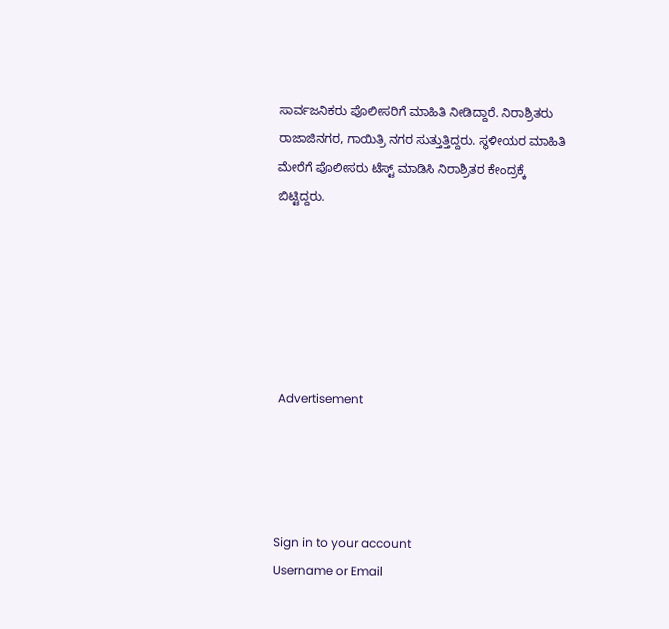ಸಾರ್ವಜನಿಕರು ಪೊಲೀಸರಿಗೆ ಮಾಹಿತಿ ನೀಡಿದ್ದಾರೆ. ನಿರಾಶ್ರಿತರು ರಾಜಾಜಿನಗರ, ಗಾಯಿತ್ರಿ ನಗರ ಸುತ್ತುತ್ತಿದ್ದರು. ಸ್ಥಳೀಯರ ಮಾಹಿತಿ ಮೇರೆಗೆ ಪೊಲೀಸರು ಟೆಸ್ಟ್ ಮಾಡಿಸಿ ನಿರಾಶ್ರಿತರ ಕೇಂದ್ರಕ್ಕೆ ಬಿಟ್ಟಿದ್ದರು.






 Advertisement




Sign in to your account
Username or Email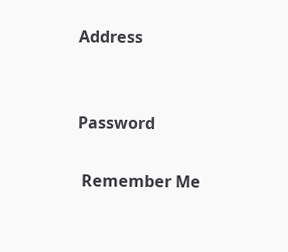Address


Password

 Remember Me